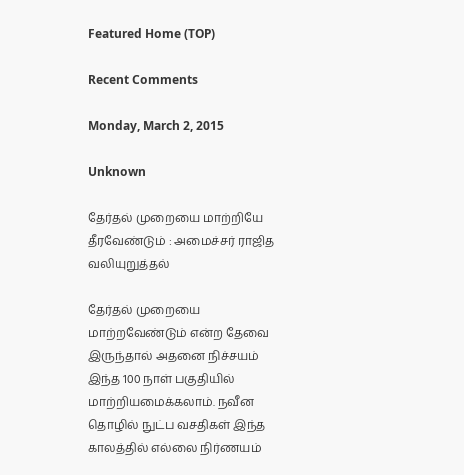Featured Home (TOP)

Recent Comments

Monday, March 2, 2015

Unknown

தேர்தல் முறையை மாற்றியே தீரவேண்டும் : அமைச்சர் ராஜித வலியுறுத்தல்

தேர்தல் முறையை மாற்றவேண்டும் என்ற தேவை இருந்தால் அதனை நிச்சயம் இந்த 100 நாள் பகுதியில் மாற்றியமைக்கலாம். நவீன தொழில் நுட்ப வசதிகள் இந்த காலத்தில் எல்லை நிர்ணயம்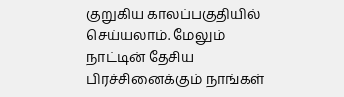குறுகிய காலப்பகுதியில் செய்யலாம். மேலும் நாட்டின் தேசிய பிரச்சினைக்கும் நாங்கள்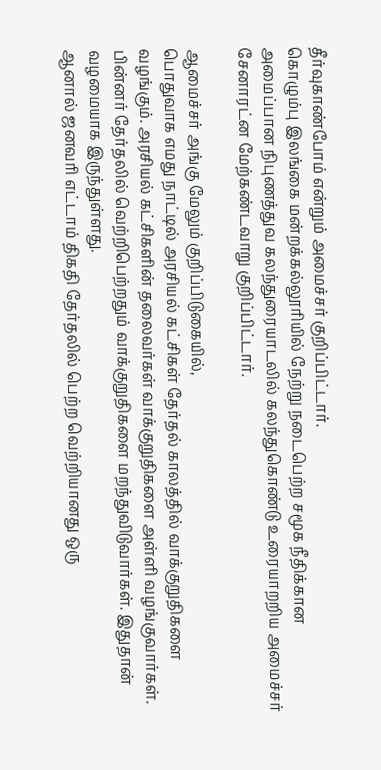தீர்வுகாண்போம் என்றும் அமைச்சர் குறிப்பிட்டார்.
கொழும்பு இலங்கை மன்றக்கல்லூரியில் நேற்று நடைபெற்ற சமூக நீதிக்கான அமைப்பான நிபுணத்துவ கலந்துரையாடலில் கலந்துகொண்டு உரையாறறிய அமைச்சர் சேனாரட்ன மேற்கண்டவாறு குறிப்பிட்டார்.

ஆமைச்சர் அங்கு மேலும் குறிப்பிடுகையில்,
பொதுவாக எமது நாட்டில் அரசியல் கட்சிகள் தேர்தல் காலத்தில் வாக்குறுதிகளை வழங்கும். அரசியல் கட்சிகளின் தலைவர்கள் வாக்குறுதிகளை அள்ளி வழங்குவார்கள். பின்னர் தேர்தலில் வெற்றிபெற்றதும் வாக்குறுதிகளை மறந்துவிடுவார்கள். இதுதான் வழமையாக இருந்துள்ளது.
ஆனால் ஜனவரி எட்டாம் திகதி தேர்தலில் பெற்ற வெற்றியானது ஒரு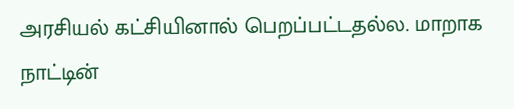அரசியல் கட்சியினால் பெறப்பட்டதல்ல. மாறாக நாட்டின்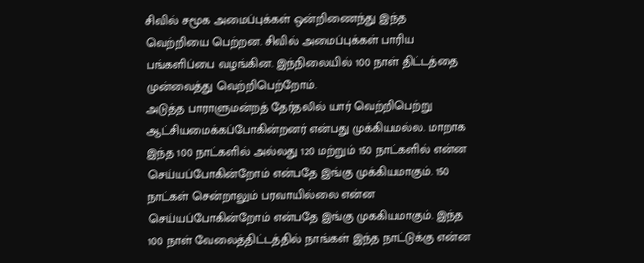சிவில் சமூக அமைப்புக்கள் ஒன்றிணைந்து இந்த வெற்றியை பெற்றன. சிவில் அமைப்புக்கள் பாரிய பங்களிப்பை வழங்கின. இந்நிலையில் 100 நாள் திட்டத்தை முன்வைத்து வெற்றிபெற்றோம்.
அடுத்த பாராளுமன்றத் தேர்தலில் யார் வெற்றிபெற்று ஆட்சியமைக்கப்போகின்றனர் என்பது முக்கியமல்ல. மாறாக இந்த 100 நாட்களில் அல்லது 120 மற்றும் 150 நாட்களில் என்ன செய்யப்போகின்றோம் என்பதே இங்கு முக்கியமாகும். 150 நாட்கள் சென்றாலும் பரவாயில்லை என்ன செய்யப்போகின்றோம் என்பதே இங்கு முககியமாகும். இந்த 100 நாள் வேலைத்திட்டத்தில் நாங்கள் இந்த நாட்டுக்கு என்ன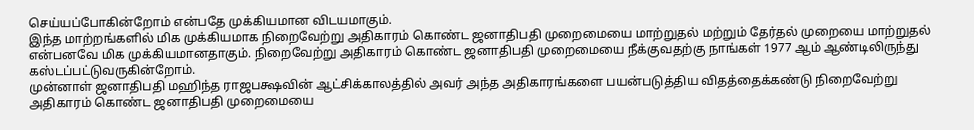செய்யப்போகின்றோம் என்பதே முக்கியமான விடயமாகும்.
இந்த மாற்றங்களில் மிக முக்கியமாக நிறைவேற்று அதிகாரம் கொண்ட ஜனாதிபதி முறைமையை மாற்றுதல் மற்றும் தேர்தல் முறையை மாற்றுதல் என்பனவே மிக முக்கியமானதாகும். நிறைவேற்று அதிகாரம் கொண்ட ஜனாதிபதி முறைமையை நீக்குவதற்கு நாங்கள் 1977 ஆம் ஆண்டிலிருந்து கஸ்டப்பட்டுவருகின்றோம்.
முன்னாள் ஜனாதிபதி மஹிந்த ராஜபக்ஷவின் ஆட்சிக்காலத்தில் அவர் அந்த அதிகாரங்களை பயன்படுத்திய விதத்தைக்கண்டு நிறைவேற்று அதிகாரம் கொண்ட ஜனாதிபதி முறைமையை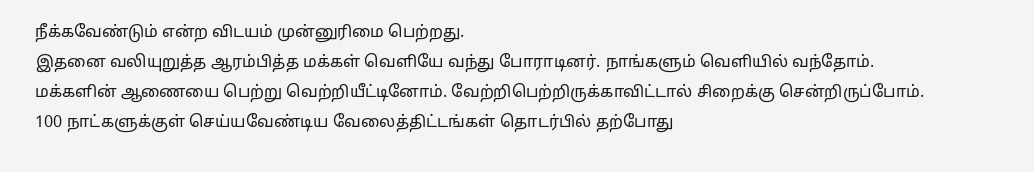நீக்கவேண்டும் என்ற விடயம் முன்னுரிமை பெற்றது.
இதனை வலியுறுத்த ஆரம்பித்த மக்கள் வௌியே வந்து போராடினர். நாங்களும் வௌியில் வந்தோம். மக்களின் ஆணையை பெற்று வெற்றியீட்டினோம். வேற்றிபெற்றிருக்காவிட்டால் சிறைக்கு சென்றிருப்போம்.
100 நாட்களுக்குள் செய்யவேண்டிய வேலைத்திட்டங்கள் தொடர்பில் தற்போது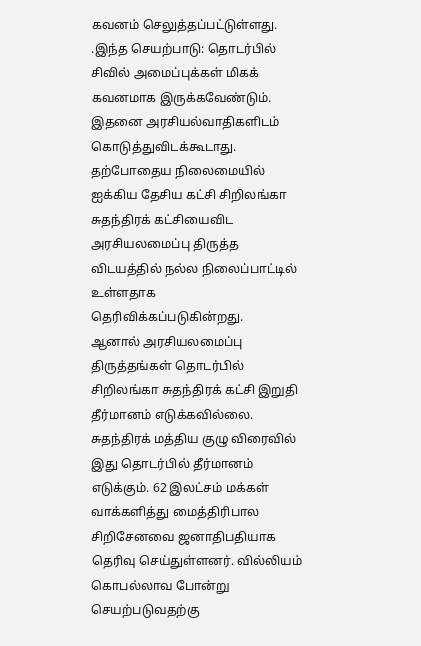கவனம் செலுத்தப்பட்டுள்ளது. .இந்த செயற்பாடு: தொடர்பில் சிவில் அமைப்புக்கள் மிகக் கவனமாக இருக்கவேண்டும். இதனை அரசியல்வாதிகளிடம் கொடுத்துவிடக்கூடாது. தற்போதைய நிலைமையில் ஐக்கிய தேசிய கட்சி சிறிலங்கா சுதந்திரக் கட்சியைவிட அரசியலமைப்பு திருத்த விடயத்தில் நல்ல நிலைப்பாட்டில் உள்ளதாக தெரிவிக்கப்படுகின்றது.
ஆனால் அரசியலமைப்பு திருத்தங்கள் தொடர்பில் சிறிலங்கா சுதந்திரக் கட்சி இறுதி தீர்மானம் எடுக்கவில்லை. சுதந்திரக் மத்திய குழு விரைவில் இது தொடர்பில் தீர்மானம் எடுக்கும். 62 இலட்சம் மக்கள் வாக்களித்து மைத்திரிபால சிறிசேனவை ஜனாதிபதியாக தெரிவு செய்துள்ளனர். வில்லியம் கொபல்லாவ போன்று செயற்படுவதற்கு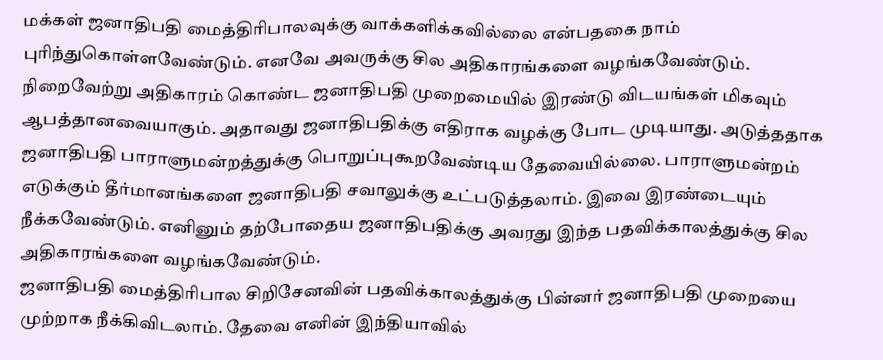மக்கள் ஜனாதிபதி மைத்திரிபாலவுக்கு வாக்களிக்கவில்லை என்பதகை நாம் புரிந்துகொள்ளவேண்டும். எனவே அவருக்கு சில அதிகாரங்களை வழங்கவேண்டும்.
நிறைவேற்று அதிகாரம் கொண்ட ஜனாதிபதி முறைமையில் இரண்டு விடயங்கள் மிகவும் ஆபத்தானவையாகும். அதாவது ஜனாதிபதிக்கு எதிராக வழக்கு போட முடியாது. அடுத்ததாக ஜனாதிபதி பாராளுமன்றத்துக்கு பொறுப்புகூறவேண்டிய தேவையில்லை. பாராளுமன்றம் எடுக்கும் தீர்மானங்களை ஜனாதிபதி சவாலுக்கு உட்படுத்தலாம். இவை இரண்டையும் நீக்கவேண்டும். எனினும் தற்போதைய ஜனாதிபதிக்கு அவரது இந்த பதவிக்காலத்துக்கு சில அதிகாரங்களை வழங்கவேண்டும்.
ஜனாதிபதி மைத்திரிபால சிறிசேனவின் பதவிக்காலத்துக்கு பின்னர் ஜனாதிபதி முறையை முற்றாக நீக்கிவிடலாம். தேவை எனின் இந்தியாவில்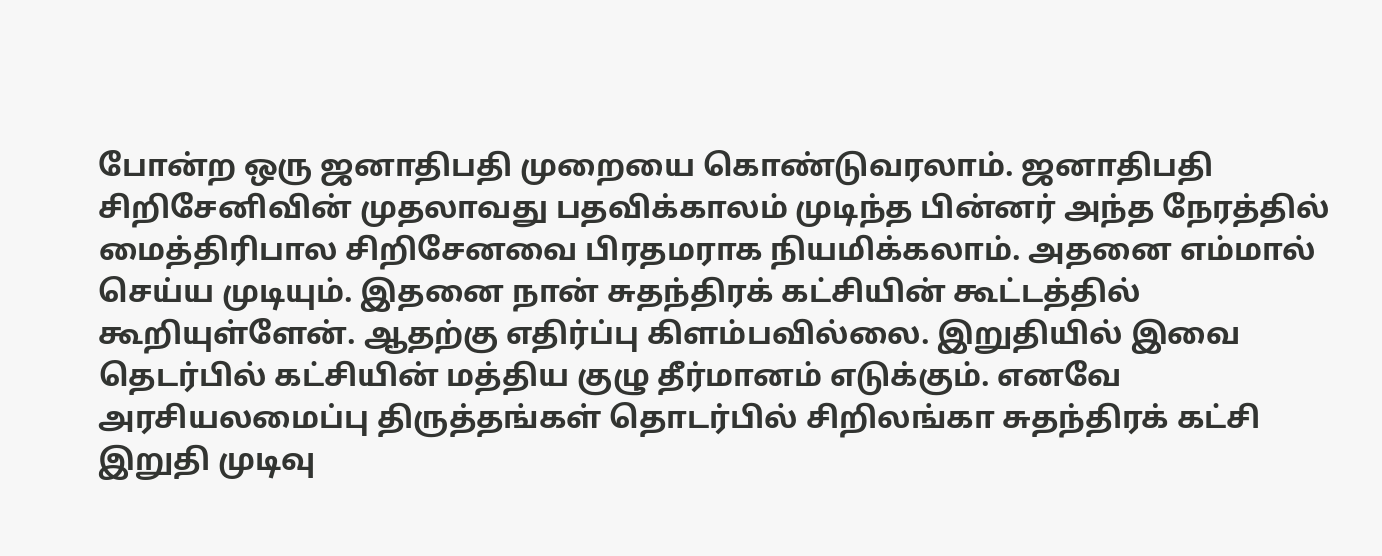போன்ற ஒரு ஜனாதிபதி முறையை கொண்டுவரலாம். ஜனாதிபதி சிறிசேனிவின் முதலாவது பதவிக்காலம் முடிந்த பின்னர் அந்த நேரத்தில் மைத்திரிபால சிறிசேனவை பிரதமராக நியமிக்கலாம். அதனை எம்மால் செய்ய முடியும். இதனை நான் சுதந்திரக் கட்சியின் கூட்டத்தில் கூறியுள்ளேன். ஆதற்கு எதிர்ப்பு கிளம்பவில்லை. இறுதியில் இவை தெடர்பில் கட்சியின் மத்திய குழு தீர்மானம் எடுக்கும். எனவே அரசியலமைப்பு திருத்தங்கள் தொடர்பில் சிறிலங்கா சுதந்திரக் கட்சி இறுதி முடிவு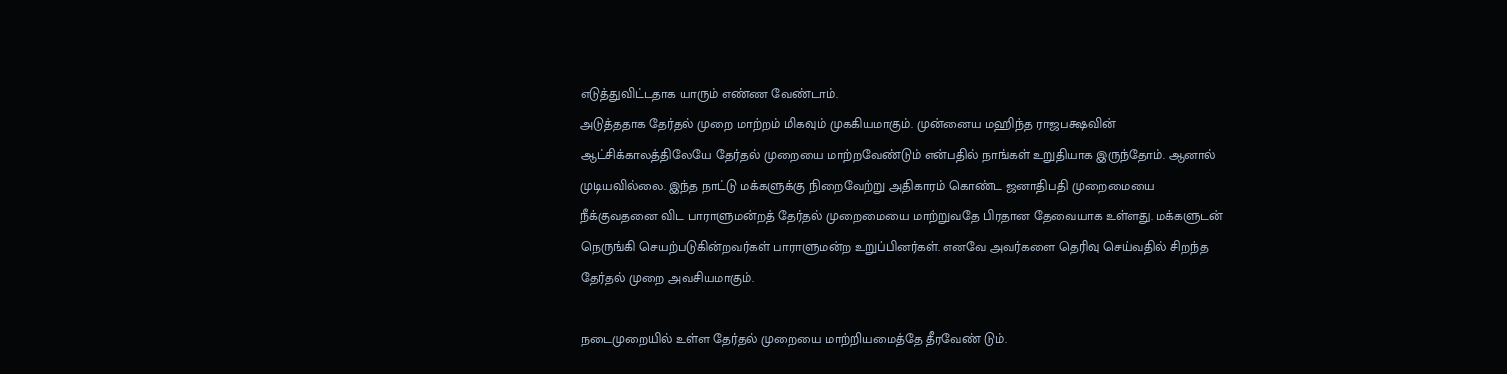எடுத்துவிட்டதாக யாரும் எண்ண வேண்டாம்.
அடுத்ததாக தேர்தல் முறை மாற்றம் மிகவும் முககியமாகும். முன்னைய மஹிந்த ராஜபக்ஷவின் ஆட்சிக்காலத்திலேயே தேர்தல் முறையை மாற்றவேண்டும் என்பதில் நாங்கள் உறுதியாக இருந்தோம். ஆனால் முடியவில்லை. இந்த நாட்டு மக்களுக்கு நிறைவேற்று அதிகாரம் கொண்ட ஜனாதிபதி முறைமையை நீக்குவதனை விட பாராளுமன்றத் தேர்தல் முறைமையை மாற்றுவதே பிரதான தேவையாக உள்ளது. மக்களுடன் நெருங்கி செயற்படுகின்றவர்கள் பாராளுமன்ற உறுப்பினர்கள். எனவே அவர்களை தெரிவு செய்வதில் சிறந்த தேர்தல் முறை அவசியமாகும்.

நடைமுறையில் உள்ள தேர்தல் முறையை மாற்றியமைத்தே தீரவேண் டும்.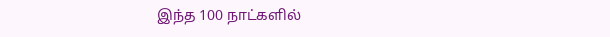இந்த 100 நாட்களில்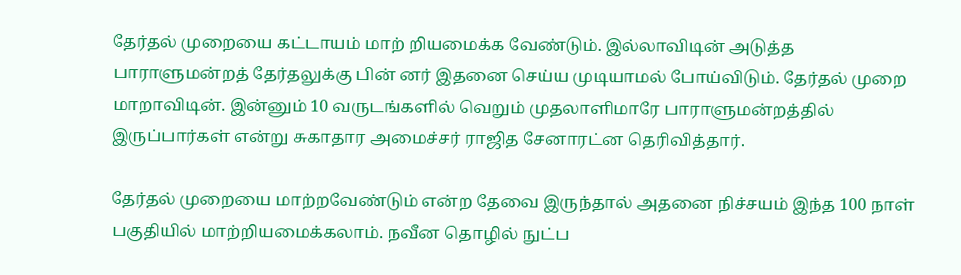தேர்தல் முறையை கட்டாயம் மாற் றியமைக்க வேண்டும். இல்லாவிடின் அடுத்த பாராளுமன்றத் தேர்தலுக்கு பின் னர் இதனை செய்ய முடியாமல் போய்விடும். தேர்தல் முறை மாறாவிடின். இன்னும் 10 வருடங்களில் வெறும் முதலாளிமாரே பாராளுமன்றத்தில் இருப்பார்கள் என்று சுகாதார அமைச்சர் ராஜித சேனாரட்ன தெரிவித்தார்.

தேர்தல் முறையை மாற்றவேண்டும் என்ற தேவை இருந்தால் அதனை நிச்சயம் இந்த 100 நாள் பகுதியில் மாற்றியமைக்கலாம். நவீன தொழில் நுட்ப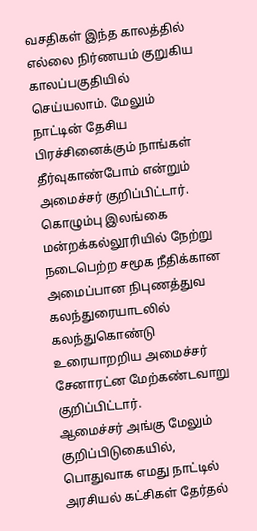வசதிகள் இந்த காலத்தில் எல்லை நிர்ணயம் குறுகிய காலப்பகுதியில் செய்யலாம். மேலும் நாட்டின் தேசிய பிரச்சினைக்கும் நாங்கள் தீர்வுகாண்போம் என்றும் அமைச்சர் குறிப்பிட்டார்.
கொழும்பு இலங்கை மன்றக்கல்லூரியில் நேற்று நடைபெற்ற சமூக நீதிக்கான அமைப்பான நிபுணத்துவ கலந்துரையாடலில் கலந்துகொண்டு உரையாறறிய அமைச்சர் சேனாரட்ன மேற்கண்டவாறு குறிப்பிட்டார்.
ஆமைச்சர் அங்கு மேலும் குறிப்பிடுகையில்,
பொதுவாக எமது நாட்டில் அரசியல் கட்சிகள் தேர்தல்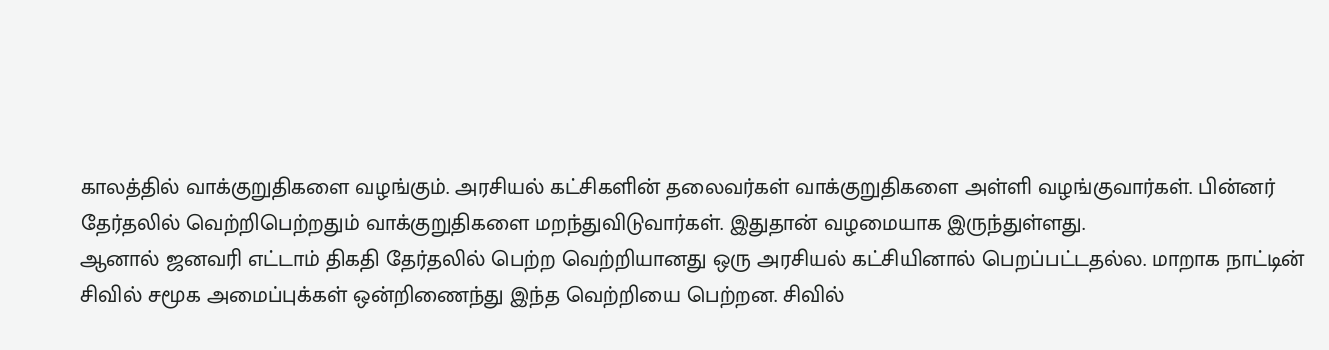காலத்தில் வாக்குறுதிகளை வழங்கும். அரசியல் கட்சிகளின் தலைவர்கள் வாக்குறுதிகளை அள்ளி வழங்குவார்கள். பின்னர் தேர்தலில் வெற்றிபெற்றதும் வாக்குறுதிகளை மறந்துவிடுவார்கள். இதுதான் வழமையாக இருந்துள்ளது.
ஆனால் ஜனவரி எட்டாம் திகதி தேர்தலில் பெற்ற வெற்றியானது ஒரு அரசியல் கட்சியினால் பெறப்பட்டதல்ல. மாறாக நாட்டின் சிவில் சமூக அமைப்புக்கள் ஒன்றிணைந்து இந்த வெற்றியை பெற்றன. சிவில்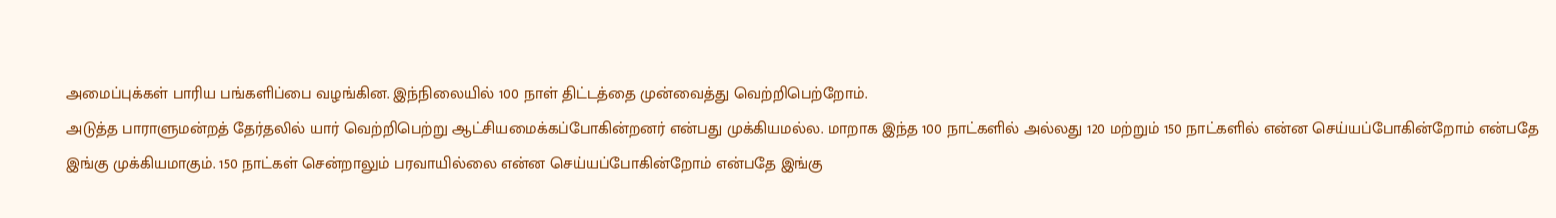அமைப்புக்கள் பாரிய பங்களிப்பை வழங்கின. இந்நிலையில் 100 நாள் திட்டத்தை முன்வைத்து வெற்றிபெற்றோம்.
அடுத்த பாராளுமன்றத் தேர்தலில் யார் வெற்றிபெற்று ஆட்சியமைக்கப்போகின்றனர் என்பது முக்கியமல்ல. மாறாக இந்த 100 நாட்களில் அல்லது 120 மற்றும் 150 நாட்களில் என்ன செய்யப்போகின்றோம் என்பதே இங்கு முக்கியமாகும். 150 நாட்கள் சென்றாலும் பரவாயில்லை என்ன செய்யப்போகின்றோம் என்பதே இங்கு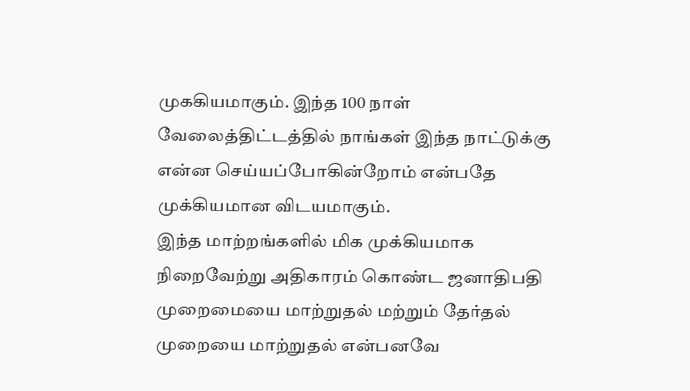முககியமாகும். இந்த 100 நாள் வேலைத்திட்டத்தில் நாங்கள் இந்த நாட்டுக்கு என்ன செய்யப்போகின்றோம் என்பதே முக்கியமான விடயமாகும்.
இந்த மாற்றங்களில் மிக முக்கியமாக நிறைவேற்று அதிகாரம் கொண்ட ஜனாதிபதி முறைமையை மாற்றுதல் மற்றும் தேர்தல் முறையை மாற்றுதல் என்பனவே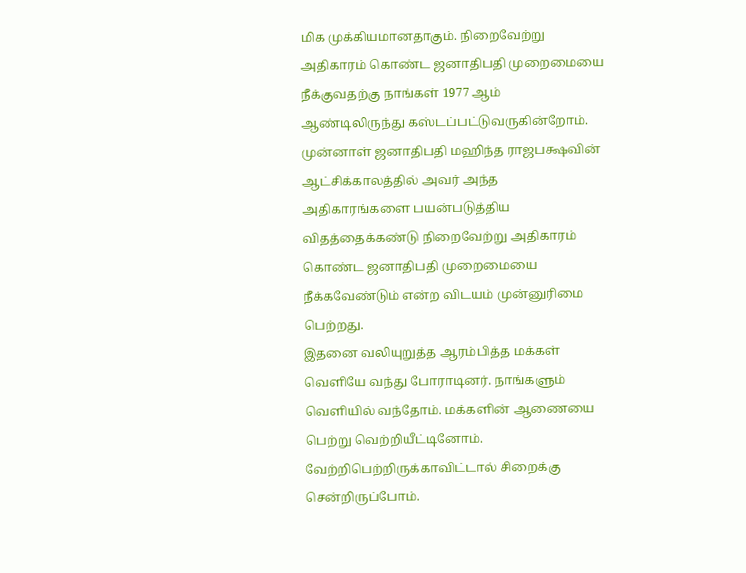மிக முக்கியமானதாகும். நிறைவேற்று அதிகாரம் கொண்ட ஜனாதிபதி முறைமையை நீக்குவதற்கு நாங்கள் 1977 ஆம் ஆண்டிலிருந்து கஸ்டப்பட்டுவருகின்றோம்.
முன்னாள் ஜனாதிபதி மஹிந்த ராஜபக்ஷவின் ஆட்சிக்காலத்தில் அவர் அந்த அதிகாரங்களை பயன்படுத்திய விதத்தைக்கண்டு நிறைவேற்று அதிகாரம் கொண்ட ஜனாதிபதி முறைமையை நீக்கவேண்டும் என்ற விடயம் முன்னுரிமை பெற்றது.
இதனை வலியுறுத்த ஆரம்பித்த மக்கள் வௌியே வந்து போராடினர். நாங்களும் வௌியில் வந்தோம். மக்களின் ஆணையை பெற்று வெற்றியீட்டினோம். வேற்றிபெற்றிருக்காவிட்டால் சிறைக்கு சென்றிருப்போம்.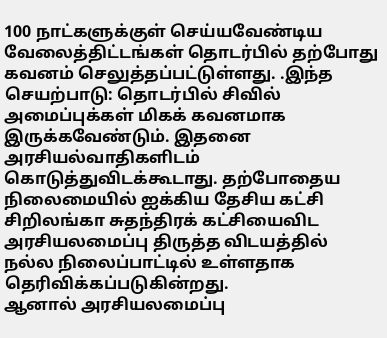100 நாட்களுக்குள் செய்யவேண்டிய வேலைத்திட்டங்கள் தொடர்பில் தற்போது கவனம் செலுத்தப்பட்டுள்ளது. .இந்த செயற்பாடு: தொடர்பில் சிவில் அமைப்புக்கள் மிகக் கவனமாக இருக்கவேண்டும். இதனை அரசியல்வாதிகளிடம் கொடுத்துவிடக்கூடாது. தற்போதைய நிலைமையில் ஐக்கிய தேசிய கட்சி சிறிலங்கா சுதந்திரக் கட்சியைவிட அரசியலமைப்பு திருத்த விடயத்தில் நல்ல நிலைப்பாட்டில் உள்ளதாக தெரிவிக்கப்படுகின்றது.
ஆனால் அரசியலமைப்பு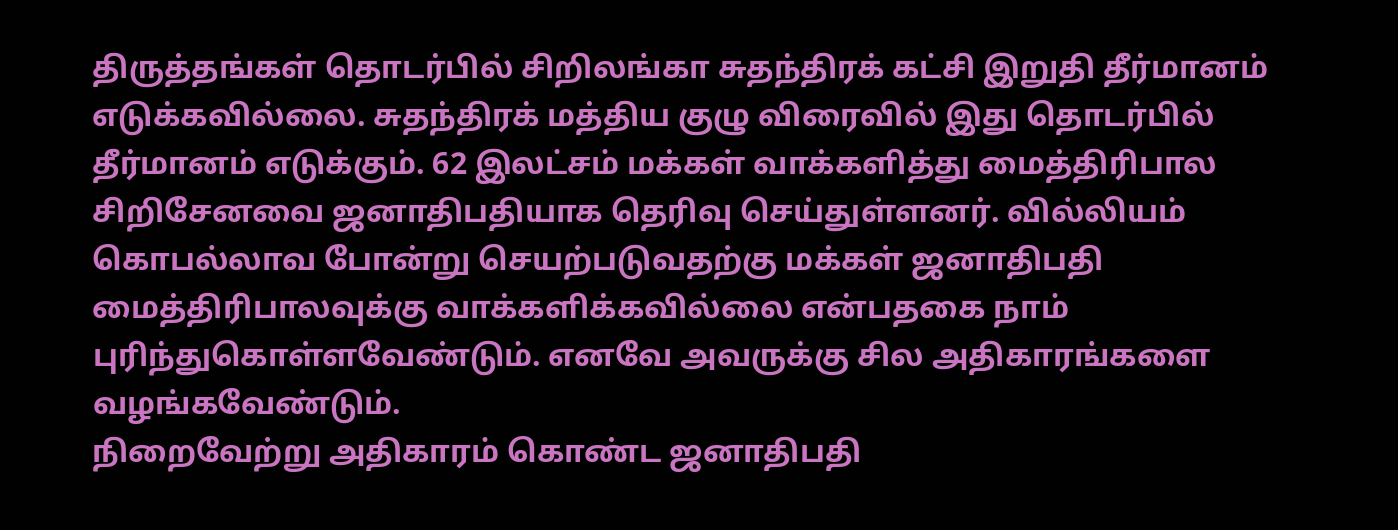திருத்தங்கள் தொடர்பில் சிறிலங்கா சுதந்திரக் கட்சி இறுதி தீர்மானம் எடுக்கவில்லை. சுதந்திரக் மத்திய குழு விரைவில் இது தொடர்பில் தீர்மானம் எடுக்கும். 62 இலட்சம் மக்கள் வாக்களித்து மைத்திரிபால சிறிசேனவை ஜனாதிபதியாக தெரிவு செய்துள்ளனர். வில்லியம் கொபல்லாவ போன்று செயற்படுவதற்கு மக்கள் ஜனாதிபதி மைத்திரிபாலவுக்கு வாக்களிக்கவில்லை என்பதகை நாம் புரிந்துகொள்ளவேண்டும். எனவே அவருக்கு சில அதிகாரங்களை வழங்கவேண்டும்.
நிறைவேற்று அதிகாரம் கொண்ட ஜனாதிபதி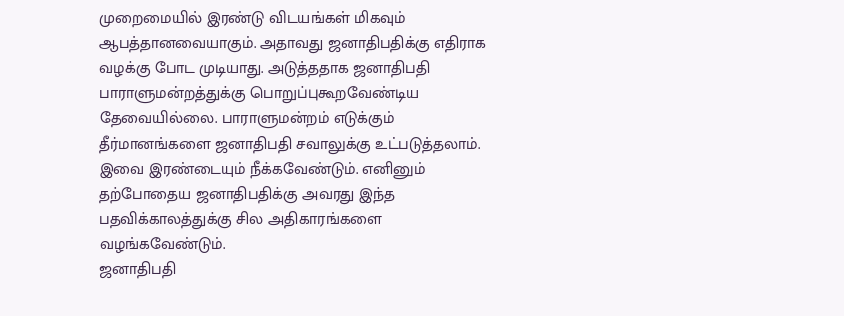முறைமையில் இரண்டு விடயங்கள் மிகவும் ஆபத்தானவையாகும். அதாவது ஜனாதிபதிக்கு எதிராக வழக்கு போட முடியாது. அடுத்ததாக ஜனாதிபதி பாராளுமன்றத்துக்கு பொறுப்புகூறவேண்டிய தேவையில்லை. பாராளுமன்றம் எடுக்கும் தீர்மானங்களை ஜனாதிபதி சவாலுக்கு உட்படுத்தலாம். இவை இரண்டையும் நீக்கவேண்டும். எனினும் தற்போதைய ஜனாதிபதிக்கு அவரது இந்த பதவிக்காலத்துக்கு சில அதிகாரங்களை வழங்கவேண்டும்.
ஜனாதிபதி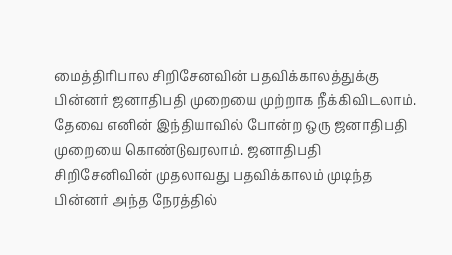மைத்திரிபால சிறிசேனவின் பதவிக்காலத்துக்கு பின்னர் ஜனாதிபதி முறையை முற்றாக நீக்கிவிடலாம். தேவை எனின் இந்தியாவில் போன்ற ஒரு ஜனாதிபதி முறையை கொண்டுவரலாம். ஜனாதிபதி சிறிசேனிவின் முதலாவது பதவிக்காலம் முடிந்த பின்னர் அந்த நேரத்தில்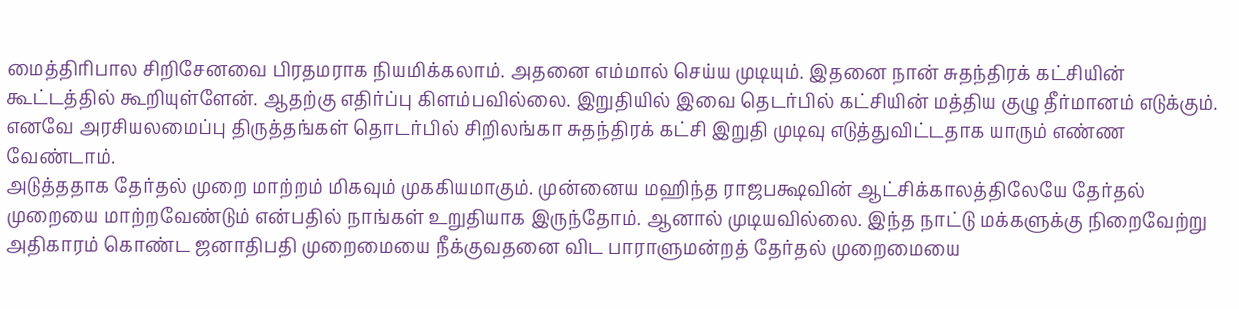மைத்திரிபால சிறிசேனவை பிரதமராக நியமிக்கலாம். அதனை எம்மால் செய்ய முடியும். இதனை நான் சுதந்திரக் கட்சியின் கூட்டத்தில் கூறியுள்ளேன். ஆதற்கு எதிர்ப்பு கிளம்பவில்லை. இறுதியில் இவை தெடர்பில் கட்சியின் மத்திய குழு தீர்மானம் எடுக்கும். எனவே அரசியலமைப்பு திருத்தங்கள் தொடர்பில் சிறிலங்கா சுதந்திரக் கட்சி இறுதி முடிவு எடுத்துவிட்டதாக யாரும் எண்ண வேண்டாம்.
அடுத்ததாக தேர்தல் முறை மாற்றம் மிகவும் முககியமாகும். முன்னைய மஹிந்த ராஜபக்ஷவின் ஆட்சிக்காலத்திலேயே தேர்தல் முறையை மாற்றவேண்டும் என்பதில் நாங்கள் உறுதியாக இருந்தோம். ஆனால் முடியவில்லை. இந்த நாட்டு மக்களுக்கு நிறைவேற்று அதிகாரம் கொண்ட ஜனாதிபதி முறைமையை நீக்குவதனை விட பாராளுமன்றத் தேர்தல் முறைமையை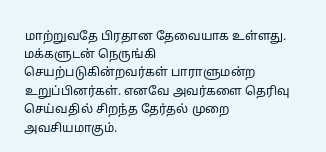மாற்றுவதே பிரதான தேவையாக உள்ளது. மக்களுடன் நெருங்கி செயற்படுகின்றவர்கள் பாராளுமன்ற உறுப்பினர்கள். எனவே அவர்களை தெரிவு செய்வதில் சிறந்த தேர்தல் முறை அவசியமாகும்.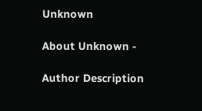Unknown

About Unknown -

Author Description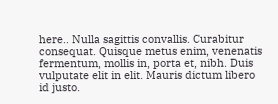here.. Nulla sagittis convallis. Curabitur consequat. Quisque metus enim, venenatis fermentum, mollis in, porta et, nibh. Duis vulputate elit in elit. Mauris dictum libero id justo.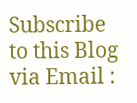Subscribe to this Blog via Email :